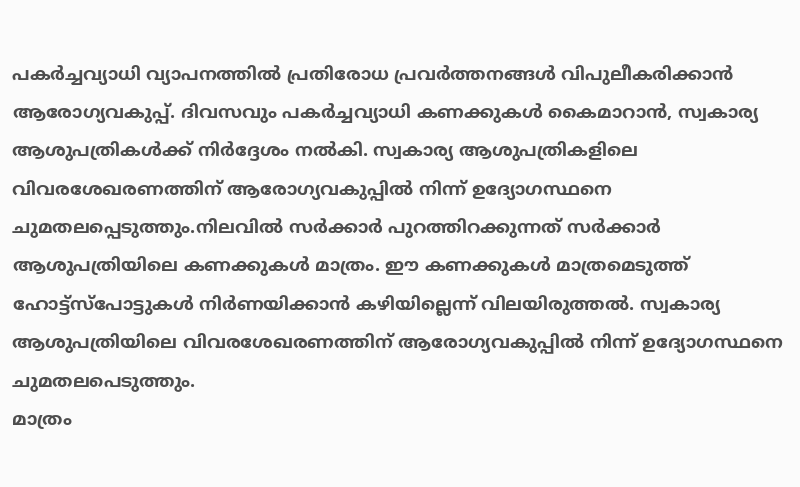പകർച്ചവ്യാധി വ്യാപനത്തിൽ പ്രതിരോധ പ്രവർത്തനങ്ങൾ വിപുലീകരിക്കാൻ ആരോഗ്യവകുപ്പ്. ദിവസവും പകർച്ചവ്യാധി കണക്കുകൾ കൈമാറാൻ, സ്വകാര്യ ആശുപത്രികൾക്ക് നിർദ്ദേശം നൽകി. സ്വകാര്യ ആശുപത്രികളിലെ വിവരശേഖരണത്തിന് ആരോഗ്യവകുപ്പിൽ നിന്ന് ഉദ്യോഗസ്ഥനെ ചുമതലപ്പെടുത്തും.നിലവിൽ സർക്കാർ പുറത്തിറക്കുന്നത് സർക്കാർ ആശുപത്രിയിലെ കണക്കുകൾ മാത്രം. ഈ കണക്കുകൾ മാത്രമെടുത്ത് ഹോട്ട്സ്പോട്ടുകൾ നിർണയിക്കാൻ കഴിയില്ലെന്ന് വിലയിരുത്തൽ. സ്വകാര്യ ആശുപത്രിയിലെ വിവരശേഖരണത്തിന് ആരോഗ്യവകുപ്പിൽ നിന്ന് ഉദ്യോഗസ്ഥനെ ചുമതലപെടുത്തും.
മാത്രം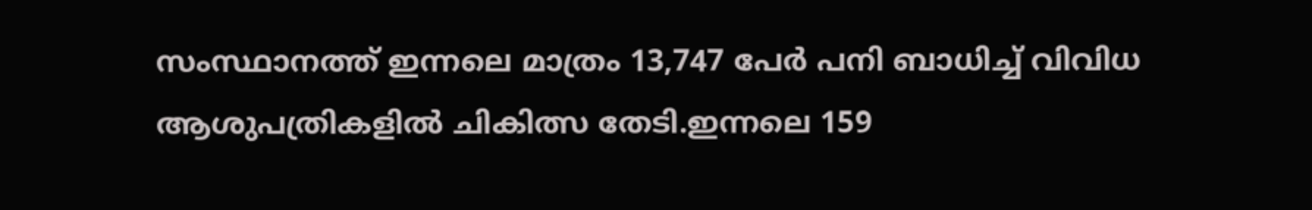സംസ്ഥാനത്ത് ഇന്നലെ മാത്രം 13,747 പേർ പനി ബാധിച്ച് വിവിധ ആശുപത്രികളിൽ ചികിത്സ തേടി.ഇന്നലെ 159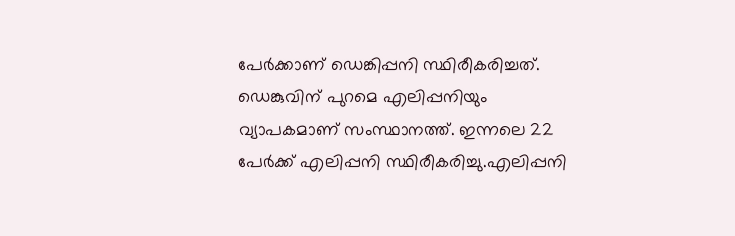പേർക്കാണ് ഡെങ്കിപ്പനി സ്ഥിരീകരിച്ചത്. ഡെങ്കുവിന് പുറമെ എലിപ്പനിയും വ്യാപകമാണ് സംസ്ഥാനത്ത്. ഇന്നലെ 22 പേർക്ക് എലിപ്പനി സ്ഥിരീകരിച്ചു.എലിപ്പനി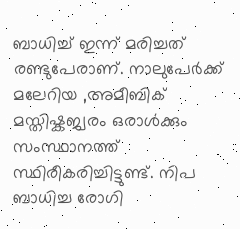ബാധിച്ച് ഇന്ന് മരിച്ചത് രണ്ടുപേരാണ്. നാലുപേർക്ക് മലേറിയ ,അമീബിക് മസ്തിഷ്കജ്വരം ഒരാൾക്കും സംസ്ഥാനത്ത് സ്ഥിരീകരിച്ചിട്ടുണ്ട്. നിപ ബാധിച്ച രോഗി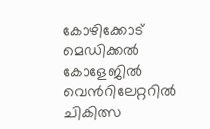കോഴിക്കോട് മെഡിക്കൽ കോളേജിൽ വെൻറിലേറ്ററിൽ ചികിത്സ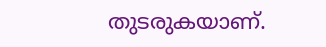തുടരുകയാണ്.